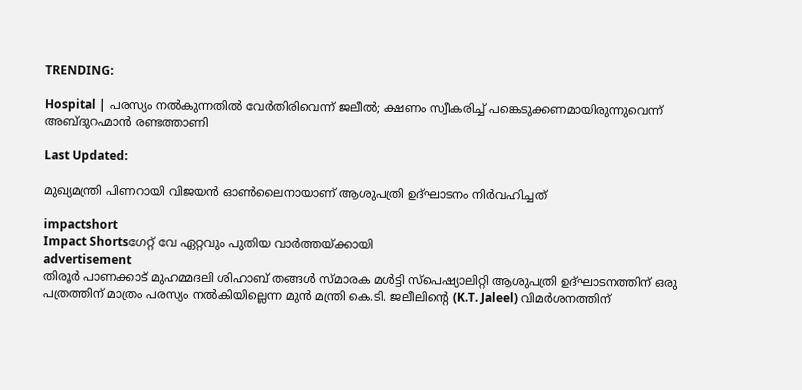TRENDING:

Hospital | പരസ്യം നൽകുന്നതിൽ വേർതിരിവെന്ന് ജലീൽ; ക്ഷണം സ്വീകരിച്ച് പങ്കെടുക്കണമായിരുന്നുവെന്ന് അബ്ദുറഹ്മാൻ രണ്ടത്താണി

Last Updated:

മുഖ്യമന്ത്രി പിണറായി വിജയൻ ഓൺലൈനായാണ് ആശുപത്രി ഉദ്ഘാടനം നിർവഹിച്ചത്

impactshort
Impact Shortsഗേറ്റ് വേ ഏറ്റവും പുതിയ വാർത്തയ്ക്കായി
advertisement
തിരൂർ പാണക്കാട് മുഹമ്മദലി ശിഹാബ് തങ്ങൾ സ്മാരക മൾട്ടി സ്പെഷ്യാലിറ്റി ആശുപത്രി ഉദ്ഘാടനത്തിന് ഒരു പത്രത്തിന് മാത്രം പരസ്യം നൽകിയില്ലെന്ന മുൻ മന്ത്രി കെ.ടി. ജലീലിൻ്റെ (K.T. Jaleel) വിമർശനത്തിന്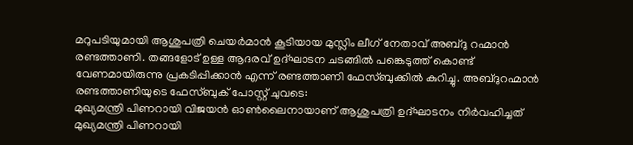മറുപടിയുമായി ആശുപത്രി ചെയർമാൻ കൂടിയായ മുസ്ലിം ലീഗ് നേതാവ് അബ്ദു റഹ്മാൻ രണ്ടത്താണി. തങ്ങളോട് ഉള്ള ആദരവ് ഉദ്ഘാടന ചടങ്ങിൽ പങ്കെടുത്ത് കൊണ്ട് വേണമായിരുന്നു പ്രകടിപ്പിക്കാൻ എന്ന് രണ്ടത്താണി ഫേസ്ബുക്കിൽ കുറിച്ചു. അബ്ദുറഹ്മാൻ രണ്ടത്താണിയുടെ ഫേസ്ബുക് പോസ്റ്റ് ചുവടെ:
മുഖ്യമന്ത്രി പിണറായി വിജയൻ ഓൺലൈനായാണ് ആശുപത്രി ഉദ്ഘാടനം നിർവഹിച്ചത്
മുഖ്യമന്ത്രി പിണറായി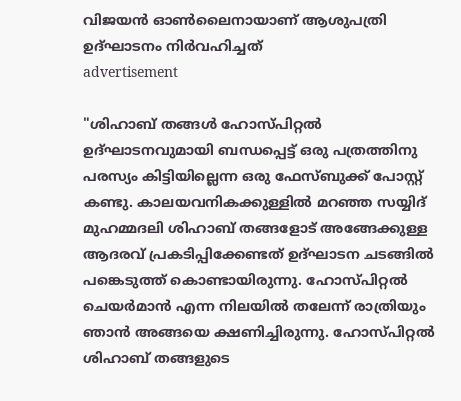വിജയൻ ഓൺലൈനായാണ് ആശുപത്രി ഉദ്ഘാടനം നിർവഹിച്ചത്
advertisement

"ശിഹാബ്‌ തങ്ങൾ ഹോസ്പിറ്റൽ ഉദ്‌ഘാടനവുമായി ബന്ധപ്പെട്ട്‌ ഒരു പത്രത്തിനു പരസ്യം കിട്ടിയില്ലെന്ന ഒരു ഫേസ്‌ബുക്ക്‌ പോസ്റ്റ്‌ കണ്ടു. കാലയവനികക്കുള്ളിൽ മറഞ്ഞ സയ്യിദ്‌ മുഹമ്മദലി ശിഹാബ്‌ തങ്ങളോട്‌ അങ്ങേക്കുള്ള ആദരവ്‌ പ്രകടിപ്പിക്കേണ്ടത്‌ ഉദ്‌ഘാടന ചടങ്ങിൽ പങ്കെടുത്ത്‌ കൊണ്ടായിരുന്നു. ഹോസ്പിറ്റൽ ചെയർമാൻ എന്ന നിലയിൽ തലേന്ന് രാത്രിയും ഞാൻ അങ്ങയെ ക്ഷണിച്ചിരുന്നു. ഹോസ്പിറ്റൽ ശിഹാബ്‌ തങ്ങളുടെ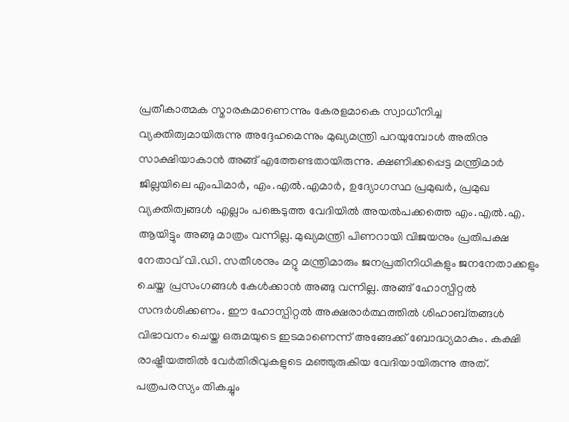പ്രതീകാത്മക സ്മാരകമാണെന്നും കേരളമാകെ സ്വാധീനിച്ച വ്യക്തിത്വമായിരുന്നു അദ്ദേഹമെന്നും മുഖ്യമന്ത്രി പറയുമ്പോൾ അതിനു സാക്ഷിയാകാൻ അങ്ങ്‌ എത്തേണ്ടതായിരുന്നു. ക്ഷണിക്കപ്പെട്ട മന്ത്രിമാർ ജില്ലയിലെ എംപിമാർ, എം.എൽ.എമാർ, ഉദ്യോഗസ്ഥ പ്രമുഖർ, പ്രമുഖ വ്യക്തിത്വങ്ങൾ എല്ലാം പങ്കെടുത്ത വേദിയിൽ അയൽപക്കത്തെ എം.എൽ.എ. ആയിട്ടും അങ്ങു മാത്രം വന്നില്ല. മുഖ്യമന്ത്രി പിണറായി വിജയനും പ്രതിപക്ഷ നേതാവ്‌ വി.ഡി. സതീശനും മറ്റു മന്ത്രിമാരും ജനപ്രതിനിധികളും ജനനേതാക്കളും ചെയ്ത പ്രസംഗങ്ങൾ കേൾക്കാൻ അങ്ങു വന്നില്ല. അങ്ങ്‌ ഹോസ്പിറ്റൽ സന്ദർശിക്കണം. ഈ ഹോസ്പിറ്റൽ അക്ഷരാർത്ഥത്തിൽ ശിഹാബ്‌തങ്ങൾ വിഭാവനം ചെയ്ത ഒരുമയുടെ ഇടമാണെന്ന് അങ്ങേക്ക്‌ ബോദ്ധ്യമാകും. കക്ഷി രാഷ്ട്രീയത്തിൽ വേർതിരിവുകളുടെ മഞ്ഞുരുകിയ വേദിയായിരുന്നു അത്‌. പത്രപരസ്യം തികച്ചും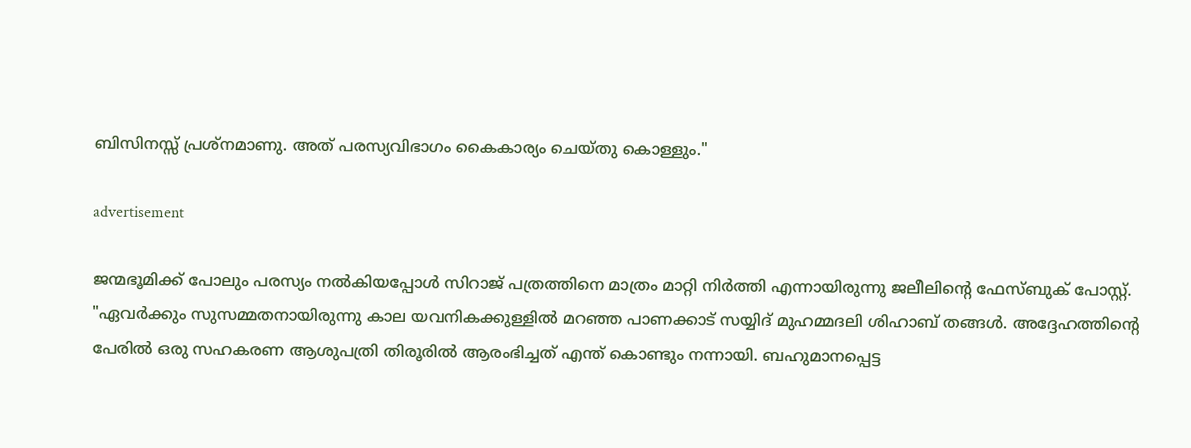ബിസിനസ്സ്‌ പ്രശ്നമാണു. അത്‌ പരസ്യവിഭാഗം കൈകാര്യം ചെയ്തു കൊള്ളും."

advertisement

ജന്മഭൂമിക്ക് പോലും പരസ്യം നൽകിയപ്പോൾ സിറാജ് പത്രത്തിനെ മാത്രം മാറ്റി നിർത്തി എന്നായിരുന്നു ജലീലിൻ്റെ ഫേസ്ബുക് പോസ്റ്റ്. "ഏവർക്കും സുസമ്മതനായിരുന്നു കാല യവനികക്കുള്ളിൽ മറഞ്ഞ പാണക്കാട് സയ്യിദ് മുഹമ്മദലി ശിഹാബ് തങ്ങൾ. അദ്ദേഹത്തിൻ്റെ പേരിൽ ഒരു സഹകരണ ആശുപത്രി തിരൂരിൽ ആരംഭിച്ചത് എന്ത് കൊണ്ടും നന്നായി. ബഹുമാനപ്പെട്ട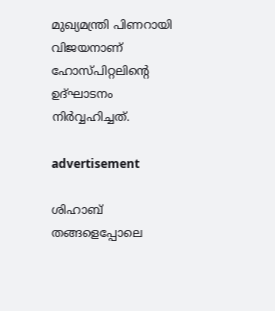മുഖ്യമന്ത്രി പിണറായി വിജയനാണ് ഹോസ്പിറ്റലിൻ്റെ ഉദ്‌ഘാടനം നിർവ്വഹിച്ചത്.

advertisement

ശിഹാബ് തങ്ങളെപ്പോലെ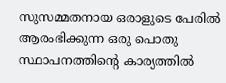സുസമ്മതനായ ഒരാളുടെ പേരിൽ ആരംഭിക്കുന്ന ഒരു പൊതു സ്ഥാപനത്തിൻ്റെ കാര്യത്തിൽ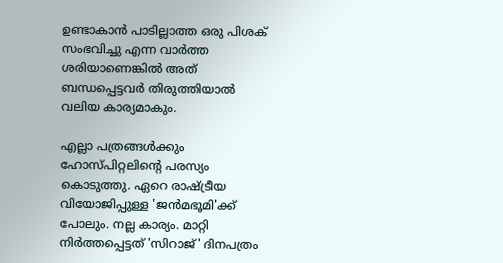ഉണ്ടാകാൻ പാടില്ലാത്ത ഒരു പിശക് സംഭവിച്ചു എന്ന വാർത്ത ശരിയാണെങ്കിൽ അത് ബന്ധപ്പെട്ടവർ തിരുത്തിയാൽ വലിയ കാര്യമാകും.

എല്ലാ പത്രങ്ങൾക്കും ഹോസ്പിറ്റലിൻ്റെ പരസ്യം കൊടുത്തു. ഏറെ രാഷ്ട്രീയ വിയോജിപ്പുള്ള 'ജൻമഭൂമി'ക്ക് പോലും. നല്ല കാര്യം. മാറ്റി നിർത്തപ്പെട്ടത് 'സിറാജ്' ദിനപത്രം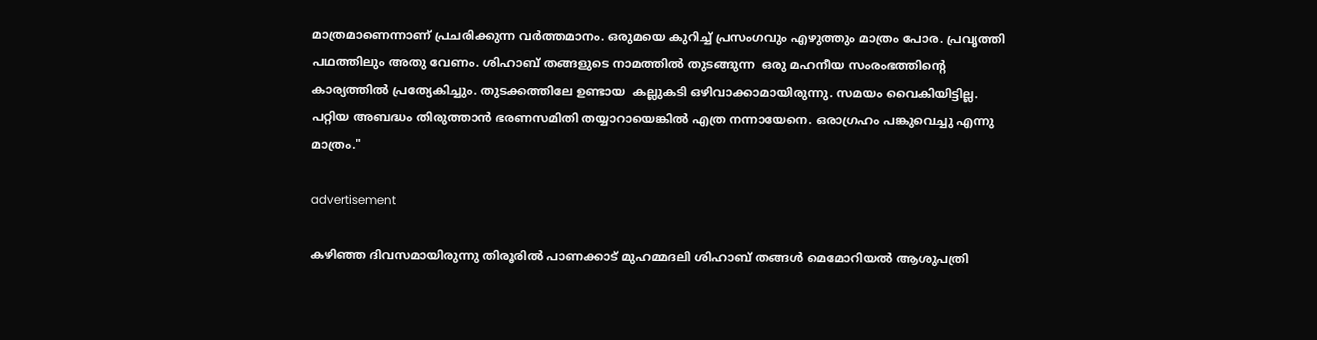മാത്രമാണെന്നാണ് പ്രചരിക്കുന്ന വർത്തമാനം. ഒരുമയെ കുറിച്ച് പ്രസംഗവും എഴുത്തും മാത്രം പോര. പ്രവൃത്തി പഥത്തിലും അതു വേണം. ശിഹാബ് തങ്ങളുടെ നാമത്തിൽ തുടങ്ങുന്ന  ഒരു മഹനീയ സംരംഭത്തിൻ്റെ കാര്യത്തിൽ പ്രത്യേകിച്ചും. തുടക്കത്തിലേ ഉണ്ടായ  കല്ലുകടി ഒഴിവാക്കാമായിരുന്നു. സമയം വൈകിയിട്ടില്ല. പറ്റിയ അബദ്ധം തിരുത്താൻ ഭരണസമിതി തയ്യാറായെങ്കിൽ എത്ര നന്നായേനെ. ഒരാഗ്രഹം പങ്കുവെച്ചു എന്നു മാത്രം."

advertisement

കഴിഞ്ഞ ദിവസമായിരുന്നു തിരൂരിൽ പാണക്കാട് മുഹമ്മദലി ശിഹാബ് തങ്ങൾ മെമോറിയൽ ആശുപത്രി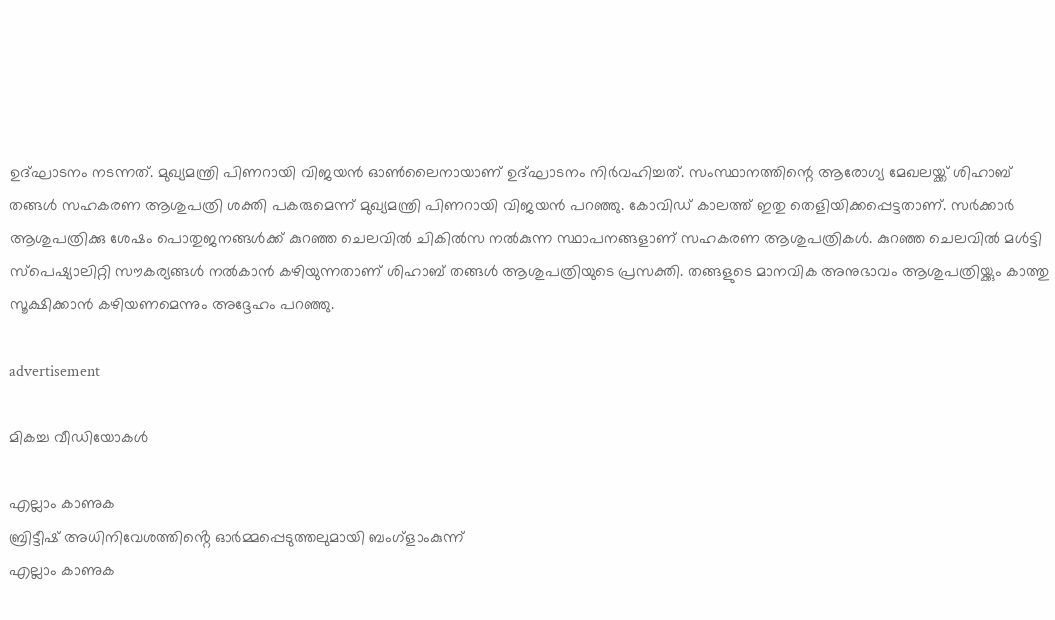ഉദ്ഘാടനം നടന്നത്. മുഖ്യമന്ത്രി പിണറായി വിജയൻ ഓൺലൈനായാണ് ഉദ്ഘാടനം നിർവഹിച്ചത്. സംസ്ഥാനത്തിന്റെ ആരോഗ്യ മേഖലയ്ക്ക് ശിഹാബ് തങ്ങള്‍ സഹകരണ ആശുപത്രി ശക്തി പകരുമെന്ന് മുഖ്യമന്ത്രി പിണറായി വിജയന്‍ പറഞ്ഞു. കോവിഡ് കാലത്ത് ഇതു തെളിയിക്കപ്പെട്ടതാണ്. സര്‍ക്കാര്‍ ആശുപത്രിക്കു ശേഷം പൊതുജനങ്ങള്‍ക്ക് കുറഞ്ഞ ചെലവില്‍ ചികില്‍സ നല്‍കുന്ന സ്ഥാപനങ്ങളാണ് സഹകരണ ആശുപത്രികള്‍. കുറഞ്ഞ ചെലവില്‍ മള്‍ട്ടി സ്‌പെഷ്യാലിറ്റി സൗകര്യങ്ങള്‍ നല്‍കാന്‍ കഴിയുന്നതാണ് ശിഹാബ് തങ്ങള്‍ ആശുപത്രിയുടെ പ്രസക്തി. തങ്ങളുടെ മാനവിക അനുഭാവം ആശുപത്രിയ്ക്കും കാത്തു സൂക്ഷിക്കാന്‍ കഴിയണമെന്നും അദ്ദേഹം പറഞ്ഞു.

advertisement

മികച്ച വീഡിയോകൾ

എല്ലാം കാണുക
ബ്രിട്ടീഷ് അധിനിവേശത്തിൻ്റെ ഓർമ്മപ്പെടുത്തലുമായി ബംഗ്ളാംകുന്ന്
എല്ലാം കാണുക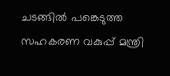ചടങ്ങിൽ പങ്കെടുത്ത സഹകരണ വകുപ്പ് മന്ത്രി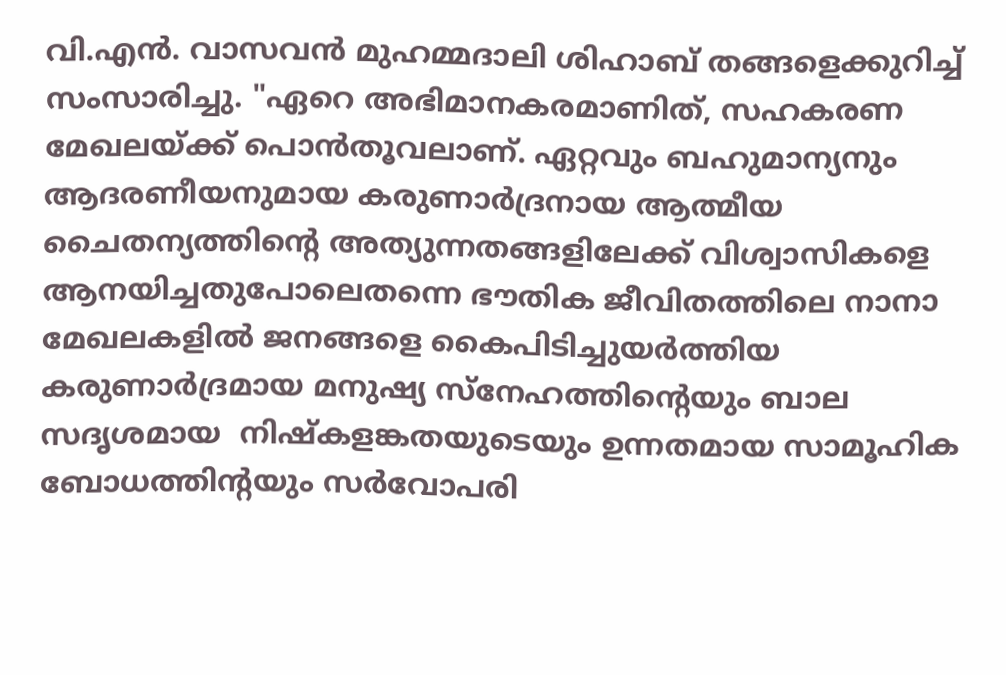വി.എൻ. വാസവൻ മുഹമ്മദാലി ശിഹാബ് തങ്ങളെക്കുറിച്ച് സംസാരിച്ചു. "ഏറെ അഭിമാനകരമാണിത്, സഹകരണ മേഖലയ്ക്ക് പൊൻതൂവലാണ്. ഏറ്റവും ബഹുമാന്യനും ആദരണീയനുമായ കരുണാർദ്രനായ ആത്മീയ ചൈതന്യത്തിൻ്റെ അത്യുന്നതങ്ങളിലേക്ക് വിശ്വാസികളെ ആനയിച്ചതുപോലെതന്നെ ഭൗതിക ജീവിതത്തിലെ നാനാ മേഖലകളിൽ ജനങ്ങളെ കൈപിടിച്ചുയർത്തിയ കരുണാർദ്രമായ മനുഷ്യ സ്നേഹത്തിന്റെയും ബാല സദൃശമായ  നിഷ്കളങ്കതയുടെയും ഉന്നതമായ സാമൂഹിക ബോധത്തിന്റയും സർവോപരി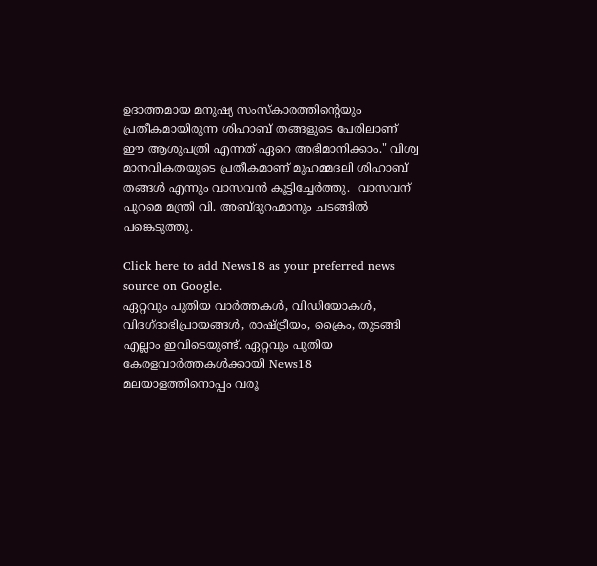ഉദാത്തമായ മനുഷ്യ സംസ്കാരത്തിൻ്റെയും പ്രതീകമായിരുന്ന ശിഹാബ് തങ്ങളുടെ പേരിലാണ്  ഈ ആശുപത്രി എന്നത് ഏറെ അഭിമാനിക്കാം." വിശ്വ മാനവികതയുടെ പ്രതീകമാണ് മുഹമ്മദലി ശിഹാബ് തങ്ങൾ എന്നും വാസവൻ കൂട്ടിച്ചേർത്തു.  വാസവന് പുറമെ മന്ത്രി വി. അബ്ദുറഹ്മാനും ചടങ്ങിൽ പങ്കെടുത്തു.

Click here to add News18 as your preferred news source on Google.
ഏറ്റവും പുതിയ വാർത്തകൾ, വിഡിയോകൾ, വിദഗ്ദാഭിപ്രായങ്ങൾ, രാഷ്ട്രീയം, ക്രൈം, തുടങ്ങി എല്ലാം ഇവിടെയുണ്ട്. ഏറ്റവും പുതിയ കേരളവാർത്തകൾക്കായി News18 മലയാളത്തിനൊപ്പം വരൂ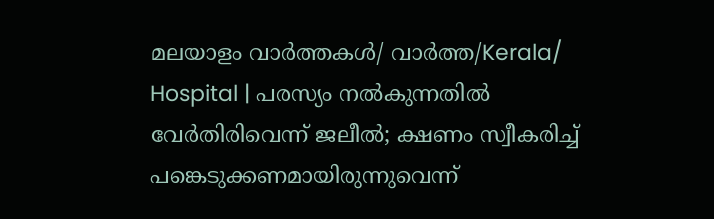മലയാളം വാർത്തകൾ/ വാർത്ത/Kerala/
Hospital | പരസ്യം നൽകുന്നതിൽ വേർതിരിവെന്ന് ജലീൽ; ക്ഷണം സ്വീകരിച്ച് പങ്കെടുക്കണമായിരുന്നുവെന്ന്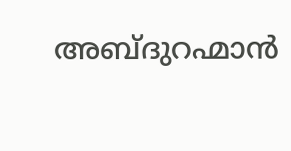അബ്ദുറഹ്മാൻ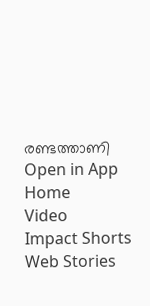രണ്ടത്താണി
Open in App
Home
Video
Impact Shorts
Web Stories